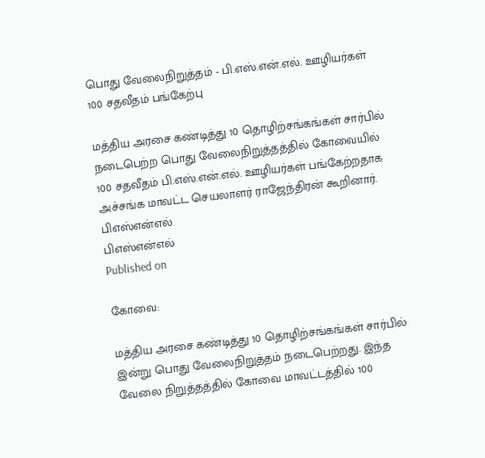பொது வேலைநிறுத்தம் - பி.எஸ்.என்.எல். ஊழியர்கள் 100 சதவீதம் பங்கேற்பு

மத்திய அரசை கண்டித்து 10 தொழிற்சங்கங்கள் சார்பில் நடைபெற்ற பொது வேலைநிறுத்தத்தில் கோவையில் 100 சதவீதம் பி.எஸ்.என்.எல். ஊழியர்கள் பங்கேற்றதாக அச்சங்க மாவட்ட செயலாளர் ராஜேந்திரன் கூறினார்.
பிஎஸ்என்எல்
பிஎஸ்என்எல்
Published on

கோவை:

மத்திய அரசை கண்டித்து 10 தொழிற்சங்கங்கள் சார்பில் இன்று பொது வேலைநிறுத்தம் நடைபெற்றது. இந்த வேலை நிறுத்தத்தில் கோவை மாவட்டத்தில் 100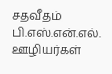சதவீதம் பி.எஸ்.என்.எல். ஊழியர்கள்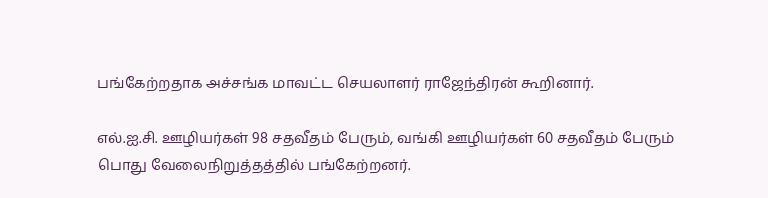பங்கேற்றதாக அச்சங்க மாவட்ட செயலாளர் ராஜேந்திரன் கூறினார்.

எல்.ஐ.சி. ஊழியர்கள் 98 சதவீதம் பேரும், வங்கி ஊழியர்கள் 60 சதவீதம் பேரும் பொது வேலைநிறுத்தத்தில் பங்கேற்றனர்.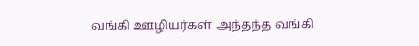வங்கி ஊழியர்கள் அந்தந்த வங்கி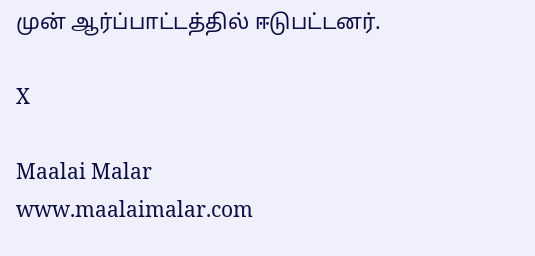முன் ஆர்ப்பாட்டத்தில் ஈடுபட்டனர்.

X

Maalai Malar
www.maalaimalar.com